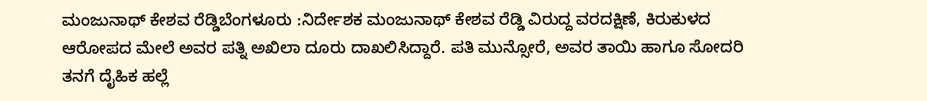ಮಂಜುನಾಥ್ ಕೇಶವ ರೆಡ್ಡಿಬೆಂಗಳೂರು :ನಿರ್ದೇಶಕ ಮಂಜುನಾಥ್ ಕೇಶವ ರೆಡ್ಡಿ ವಿರುದ್ದ ವರದಕ್ಷಿಣೆ, ಕಿರುಕುಳದ ಆರೋಪದ ಮೇಲೆ ಅವರ ಪತ್ನಿ ಅಖಿಲಾ ದೂರು ದಾಖಲಿಸಿದ್ದಾರೆ. ಪತಿ ಮುನ್ಸೋರೆ, ಅವರ ತಾಯಿ ಹಾಗೂ ಸೋದರಿ ತನಗೆ ದೈಹಿಕ ಹಲ್ಲೆ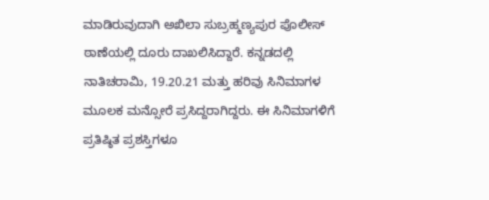ಮಾಡಿರುವುದಾಗಿ ಅಖಿಲಾ ಸುಬ್ರಹ್ಮಣ್ಯಪುರ ಪೊಲೀಸ್ ಠಾಣೆಯಲ್ಲಿ ದೂರು ದಾಖಲಿಸಿದ್ದಾರೆ. ಕನ್ನಡದಲ್ಲಿ ನಾತಿಚರಾಮಿ, 19.20.21 ಮತ್ತು ಹರಿವು ಸಿನಿಮಾಗಳ ಮೂಲಕ ಮನ್ಸೋರೆ ಪ್ರಸಿದ್ದರಾಗಿದ್ದರು. ಈ ಸಿನಿಮಾಗಳಿಗೆ ಪ್ರತಿಷ್ಠಿತ ಪ್ರಶಸ್ತಿಗಳೂ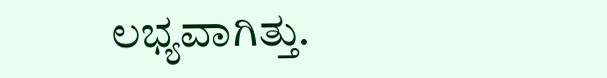ಲಭ್ಯವಾಗಿತ್ತು.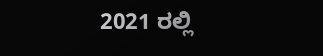2021 ರಲ್ಲಿ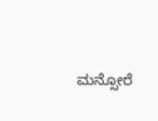ಮನ್ಸೋರೆ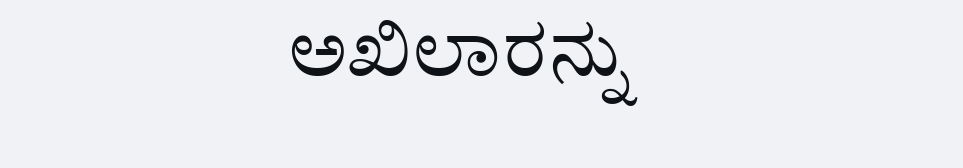ಅಖಿಲಾರನ್ನು